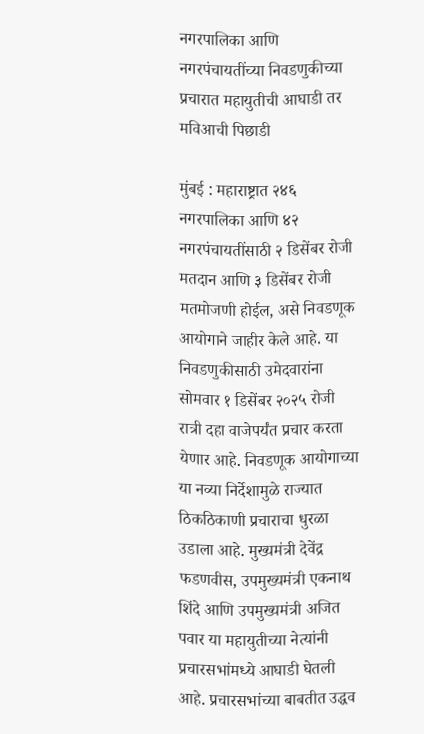नगरपालिका आणि नगरपंचायतींच्या निवडणुकीच्या प्रचारात महायुतीची आघाडी तर मविआची पिछाडी

मुंबई : महाराष्ट्रात २४६ नगरपालिका आणि ४२ नगरपंचायतींसाठी २ डिसेंबर रोजी मतदान आणि ३ डिसेंबर रोजी मतमोजणी होईल, असे निवडणूक आयोगाने जाहीर केले आहे. या निवडणुकीसाठी उमेदवारांना सोमवार १ डिसेंबर २०२५ रोजी रात्री दहा वाजेपर्यंत प्रचार करता येणार आहे. निवडणूक आयोगाच्या या नव्या निर्देशामुळे राज्यात ठिकठिकाणी प्रचाराचा धुरळा उडाला आहे. मुख्यमंत्री देवेंद्र फडणवीस, उपमुख्यमंत्री एकनाथ शिंदे आणि उपमुख्यमंत्री अजित पवार या महायुतीच्या नेत्यांनी प्रचारसभांमध्ये आघाडी घेतली आहे. प्रचारसभांच्या बाबतीत उद्धव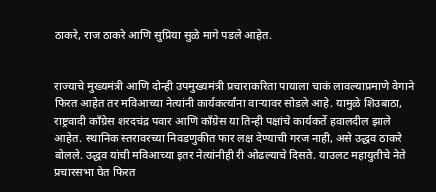ठाकरे, राज ठाकरे आणि सुप्रिया सुळे मागे पडले आहेत.


राज्याचे मुख्यमंत्री आणि दोन्ही उपमुख्यमंत्री प्रचाराकरिता पायाला चाकं लावल्याप्रमाणे वेगाने फिरत आहेत तर मविआच्या नेत्यांनी कार्यकर्त्यांना वाऱ्यावर सोडले आहे. यामुळे शिउबाठा, राष्ट्रवादी काँग्रेस शरदचंद्र पवार आणि काँग्रेस या तिन्ही पक्षांचे कार्यकर्ते हवालदील झाले आहेत. स्थानिक स्तरावरच्या निवडणुकीत फार लक्ष देण्याची गरज नाही, असे उद्धव ठाकरे बोलले. उद्धव यांची मविआच्या इतर नेत्यांनीही री ओढल्याचे दिसते. याउलट महायुतीचे नेते प्रचारसभा घेत फिरत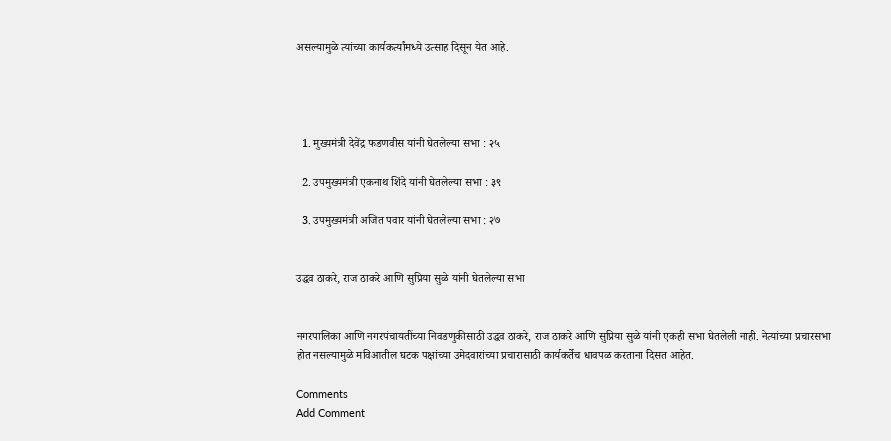असल्यामुळे त्यांच्या कार्यकर्त्यांमध्ये उत्साह दिसून येत आहे.




  1. मुख्यमंत्री देवेंद्र फडणवीस यांनी घेतलेल्या सभा : २५

  2. उपमुख्यमंत्री एकनाथ शिंदे यांनी घेतलेल्या सभा : ३९

  3. उपमुख्यमंत्री अजित पवार यांनी घेतलेल्या सभा : २७


उद्धव ठाकरे, राज ठाकरे आणि सुप्रिया सुळे यांनी घेतलेल्या सभा


नगरपालिका आणि नगरपंचायतींच्या निवडणुकीसाठी उद्धव ठाकरे, राज ठाकरे आणि सुप्रिया सुळे यांनी एकही सभा घेतलेली नाही. नेत्यांच्या प्रचारसभा होत नसल्यामुळे मविआतील घटक पक्षांच्या उमेदवारांच्या प्रचारासाठी कार्यकर्तेच धावपळ करताना दिसत आहेत.

Comments
Add Comment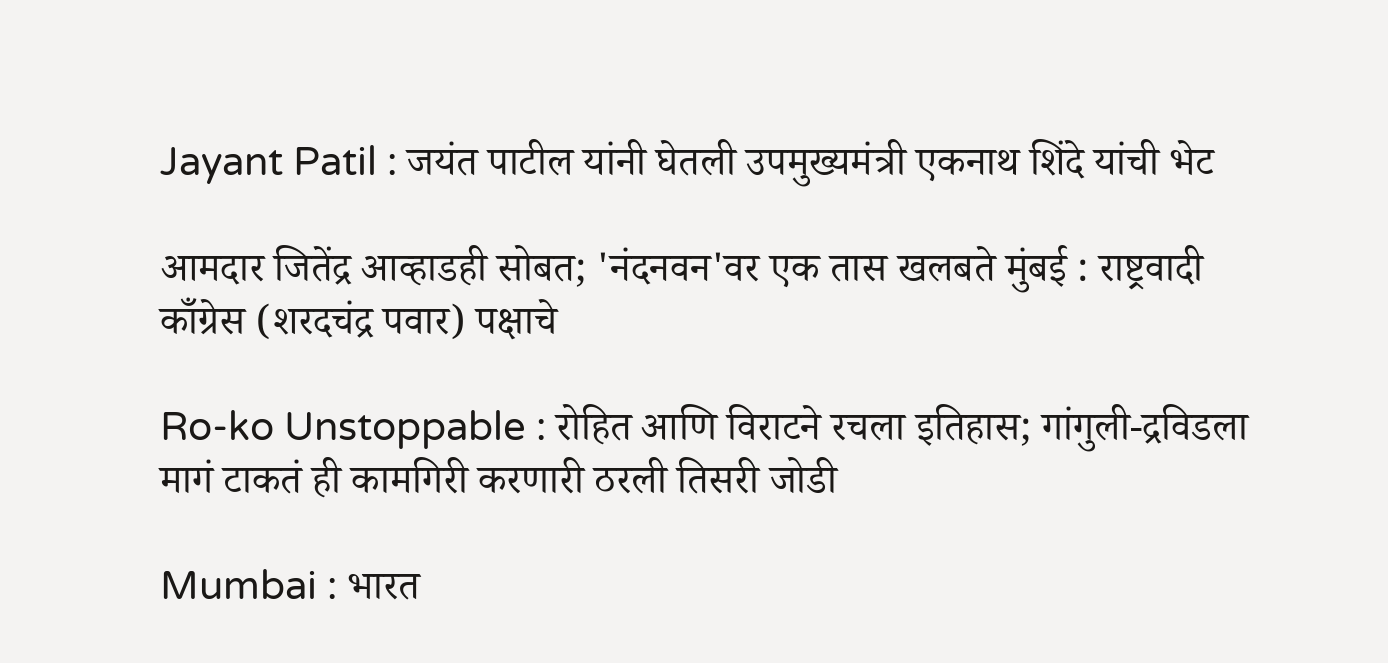Jayant Patil : जयंत पाटील यांनी घेतली उपमुख्यमंत्री एकनाथ शिंदे यांची भेट

आमदार जितेंद्र आव्हाडही सोबत; 'नंदनवन'वर एक तास खलबते मुंबई : राष्ट्रवादी काँग्रेस (शरदचंद्र पवार) पक्षाचे

Ro-ko Unstoppable : रोहित आणि विराटने रचला इतिहास; गांगुली-द्रविडला मागं टाकतं ही कामगिरी करणारी ठरली तिसरी जोडी

Mumbai : भारत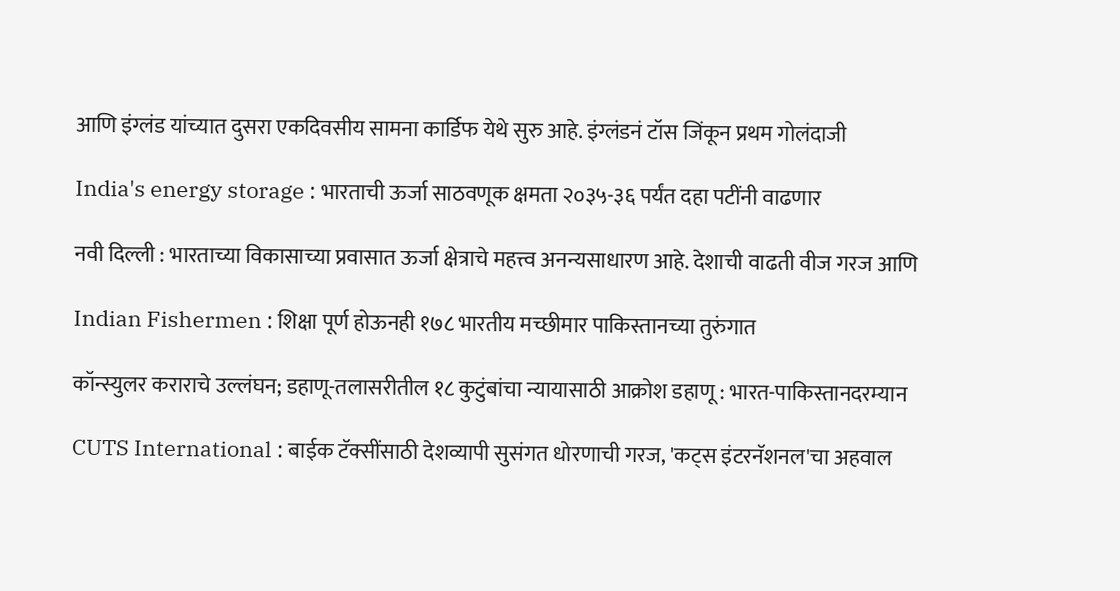आणि इंग्लंड यांच्यात दुसरा एकदिवसीय सामना कार्डिफ येथे सुरु आहे. इंग्लंडनं टॉस जिंकून प्रथम गोलंदाजी

India's energy storage : भारताची ऊर्जा साठवणूक क्षमता २०३५-३६ पर्यंत दहा पटींनी वाढणार

नवी दिल्ली : भारताच्या विकासाच्या प्रवासात ऊर्जा क्षेत्राचे महत्त्व अनन्यसाधारण आहे. देशाची वाढती वीज गरज आणि

Indian Fishermen : शिक्षा पूर्ण होऊनही १७८ भारतीय मच्छीमार पाकिस्तानच्या तुरुंगात

कॉन्स्युलर कराराचे उल्लंघन; डहाणू-तलासरीतील १८ कुटुंबांचा न्यायासाठी आक्रोश डहाणू : भारत-पाकिस्तानदरम्यान

CUTS International : बाईक टॅक्सींसाठी देशव्यापी सुसंगत धोरणाची गरज, 'कट्स इंटरनॅशनल'चा अहवाल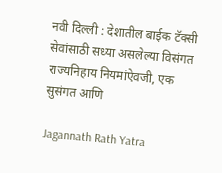नवी दिल्ली : देशातील बाईक टॅक्सी सेवांसाठी सध्या असलेल्या विसंगत राज्यनिहाय नियमांऐवजी, एक सुसंगत आणि

Jagannath Rath Yatra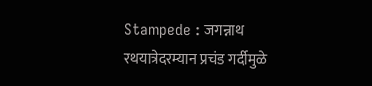Stampede : जगन्नाथ रथयात्रेदरम्यान प्रचंड गर्दीमुळे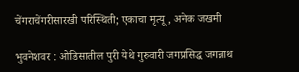चेंगराचेंगरीसारखी परिस्थिती; एकाचा मृत्यू, अनेक जखमी

भुवनेशवर : ओडिसातील पुरी येथे गुरुवारी जगप्रसिद्ध जगन्नाथ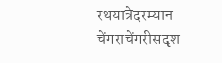रथयात्रेदरम्यान चेंगराचेंगरीसदृश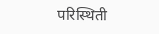परिस्थिती